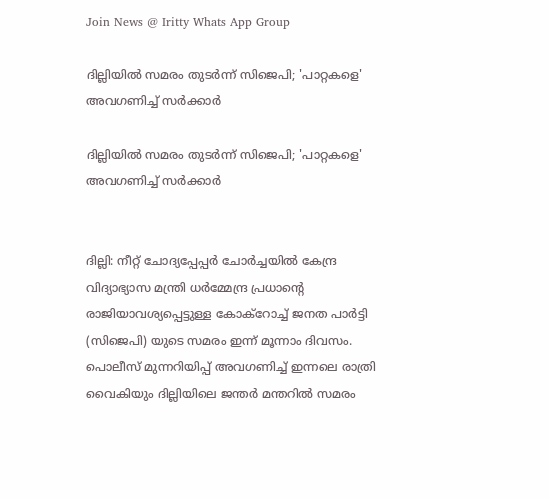Join News @ Iritty Whats App Group

ദില്ലിയിൽ സമരം തുടർന്ന് സിജെപി; 'പാറ്റകളെ' അവഗണിച്ച് സർക്കാർ

ദില്ലിയിൽ സമരം തുടർന്ന് സിജെപി; 'പാറ്റകളെ' അവഗണിച്ച് സർക്കാർ


ദില്ലി: നീറ്റ് ചോദ്യപ്പേപ്പർ ചോർച്ചയിൽ കേന്ദ്ര വിദ്യാഭ്യാസ മന്ത്രി ധർമ്മേന്ദ്ര പ്രധാന്റെ രാജിയാവശ്യപ്പെട്ടുള്ള കോക്റോച്ച് ജനത പാർട്ടി (സിജെപി) യുടെ സമരം ഇന്ന് മൂന്നാം ദിവസം. പൊലീസ് മുന്നറിയിപ്പ് അവഗണിച്ച് ഇന്നലെ രാത്രി വൈകിയും ദില്ലിയിലെ ജന്തർ മന്തറിൽ സമരം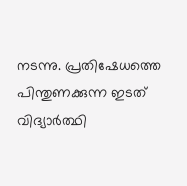നടന്നു. പ്രതിഷേധത്തെ പിന്തുണക്കുന്ന ഇടത് വിദ്യാർത്ഥി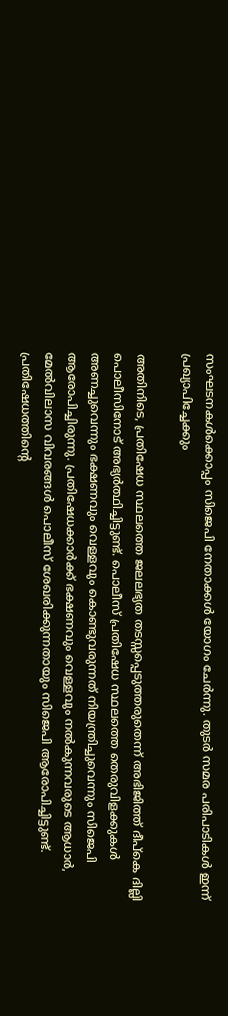സംഘടനകൾക്കൊപ്പം സിജെപി നേതാക്കൾ യോഗം ചേർന്നു. തുടർ സമര പരിപാടികൾ ഇന്ന് പ്രഖ്യാപിച്ചേക്കും

അതിനിടെ, പ്രതിഷേധ സ്ഥലത്തെ ജലലഭ്യത തടസ്സപ്പെടുത്തരുതെന്ന് അഭിജിത്ത് ദീപ്കെ ദില്ലി പൊലീസിനോട് അഭ്യർത്ഥിച്ചിട്ടുണ്ട്. പൊലീസ് പ്രതിഷേധ സ്ഥലത്തെ തെരുവിളക്കുകൾ അണച്ചുവെന്നും ഭക്ഷണവും വെള്ളവും കൊണ്ടുവരുന്നത് നിയന്ത്രിച്ചുവെന്നും സിജെപി ആരോപിച്ചിരുന്നു. പ്രതിഷേധക്കാർക്ക് ഭക്ഷണവും വെള്ളവും നൽകുന്നവരുടെ ആധാർ, മേൽവിലാസ വിവരങ്ങൾ പൊലീസ് ശേഖരിക്കുന്നതായും സിജെപി ആരോപിച്ചിട്ടുണ്ട്. പ്രതിഷേധത്തിൻ്റെ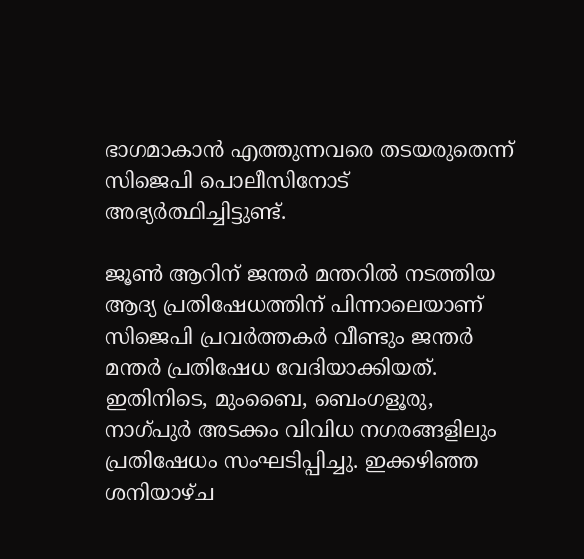ഭാഗമാകാൻ എത്തുന്നവരെ തടയരുതെന്ന് സിജെപി പൊലീസിനോട് അഭ്യർത്ഥിച്ചിട്ടുണ്ട്.

ജൂൺ ആറിന് ജന്തർ മന്തറിൽ നടത്തിയ ആദ്യ പ്രതിഷേധത്തിന് പിന്നാലെയാണ് സിജെപി പ്രവർത്തകർ വീണ്ടും ജന്തർ മന്തർ പ്രതിഷേധ വേദിയാക്കിയത്. ഇതിനിടെ, മുംബൈ, ബെംഗളൂരു, നാഗ്പുർ അടക്കം വിവിധ നഗരങ്ങളിലും പ്രതിഷേധം സംഘടിപ്പിച്ചു. ഇക്കഴിഞ്ഞ ശനിയാഴ്ച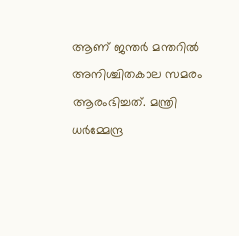ആണ് ജന്തർ മന്തറിൽ അനിശ്ചിതകാല സമരം ആരംഭിച്ചത്. മന്ത്രി ധർമ്മേന്ദ്ര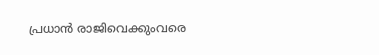പ്രധാൻ രാജിവെക്കുംവരെ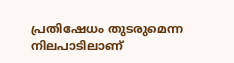പ്രതിഷേധം തുടരുമെന്ന നിലപാടിലാണ്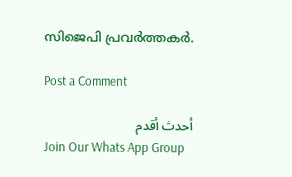സിജെപി പ്രവർത്തകർ.

Post a Comment

أحدث أقدم
Join Our Whats App Group